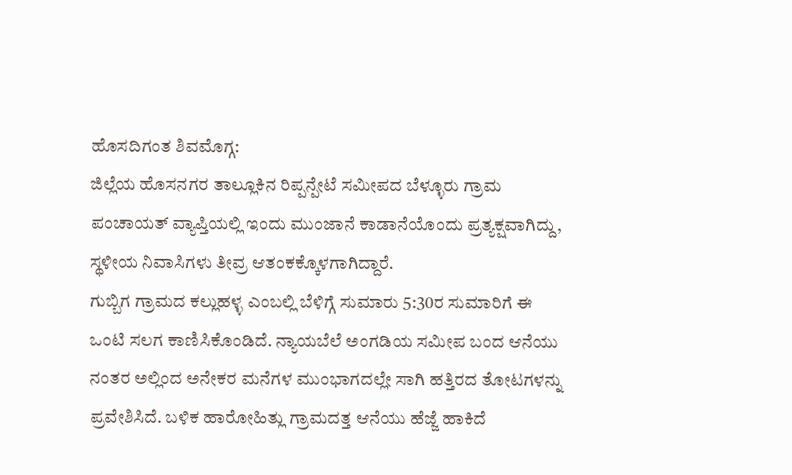ಹೊಸದಿಗಂತ ಶಿವಮೊಗ್ಗ:
ಜಿಲ್ಲೆಯ ಹೊಸನಗರ ತಾಲ್ಲೂಕಿನ ರಿಪ್ಪನ್ಪೇಟೆ ಸಮೀಪದ ಬೆಳ್ಳೂರು ಗ್ರಾಮ ಪಂಚಾಯತ್ ವ್ಯಾಪ್ತಿಯಲ್ಲಿ ಇಂದು ಮುಂಜಾನೆ ಕಾಡಾನೆಯೊಂದು ಪ್ರತ್ಯಕ್ಷವಾಗಿದ್ದು, ಸ್ಥಳೀಯ ನಿವಾಸಿಗಳು ತೀವ್ರ ಆತಂಕಕ್ಕೊಳಗಾಗಿದ್ದಾರೆ.
ಗುಬ್ಬಿಗ ಗ್ರಾಮದ ಕಲ್ಲುಹಳ್ಳ ಎಂಬಲ್ಲಿ ಬೆಳಿಗ್ಗೆ ಸುಮಾರು 5:30ರ ಸುಮಾರಿಗೆ ಈ ಒಂಟಿ ಸಲಗ ಕಾಣಿಸಿಕೊಂಡಿದೆ. ನ್ಯಾಯಬೆಲೆ ಅಂಗಡಿಯ ಸಮೀಪ ಬಂದ ಆನೆಯು ನಂತರ ಅಲ್ಲಿಂದ ಅನೇಕರ ಮನೆಗಳ ಮುಂಭಾಗದಲ್ಲೇ ಸಾಗಿ ಹತ್ತಿರದ ತೋಟಗಳನ್ನು ಪ್ರವೇಶಿಸಿದೆ. ಬಳಿಕ ಹಾರೋಹಿತ್ಲು ಗ್ರಾಮದತ್ತ ಆನೆಯು ಹೆಜ್ಜೆ ಹಾಕಿದೆ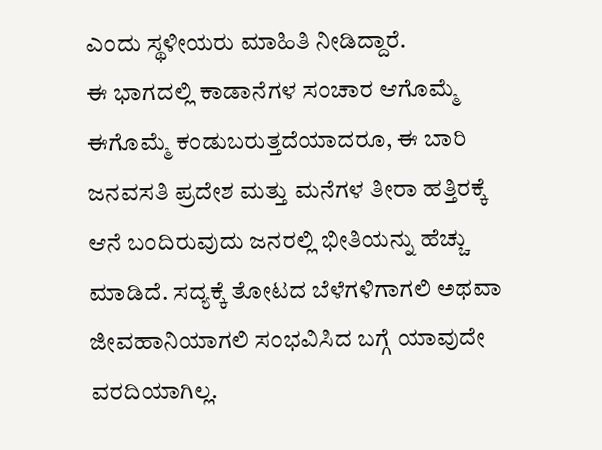ಎಂದು ಸ್ಥಳೀಯರು ಮಾಹಿತಿ ನೀಡಿದ್ದಾರೆ.
ಈ ಭಾಗದಲ್ಲಿ ಕಾಡಾನೆಗಳ ಸಂಚಾರ ಆಗೊಮ್ಮೆ ಈಗೊಮ್ಮೆ ಕಂಡುಬರುತ್ತದೆಯಾದರೂ, ಈ ಬಾರಿ ಜನವಸತಿ ಪ್ರದೇಶ ಮತ್ತು ಮನೆಗಳ ತೀರಾ ಹತ್ತಿರಕ್ಕೆ ಆನೆ ಬಂದಿರುವುದು ಜನರಲ್ಲಿ ಭೀತಿಯನ್ನು ಹೆಚ್ಚು ಮಾಡಿದೆ. ಸದ್ಯಕ್ಕೆ ತೋಟದ ಬೆಳೆಗಳಿಗಾಗಲಿ ಅಥವಾ ಜೀವಹಾನಿಯಾಗಲಿ ಸಂಭವಿಸಿದ ಬಗ್ಗೆ ಯಾವುದೇ ವರದಿಯಾಗಿಲ್ಲ.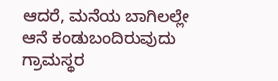ಆದರೆ, ಮನೆಯ ಬಾಗಿಲಲ್ಲೇ ಆನೆ ಕಂಡುಬಂದಿರುವುದು ಗ್ರಾಮಸ್ಥರ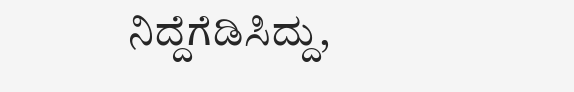ನಿದ್ದೆಗೆಡಿಸಿದ್ದು,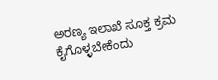ಅರಣ್ಯ ಇಲಾಖೆ ಸೂಕ್ತ ಕ್ರಮ ಕೈಗೊಳ್ಳಬೇಕೆಂದು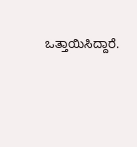ಒತ್ತಾಯಿಸಿದ್ದಾರೆ.